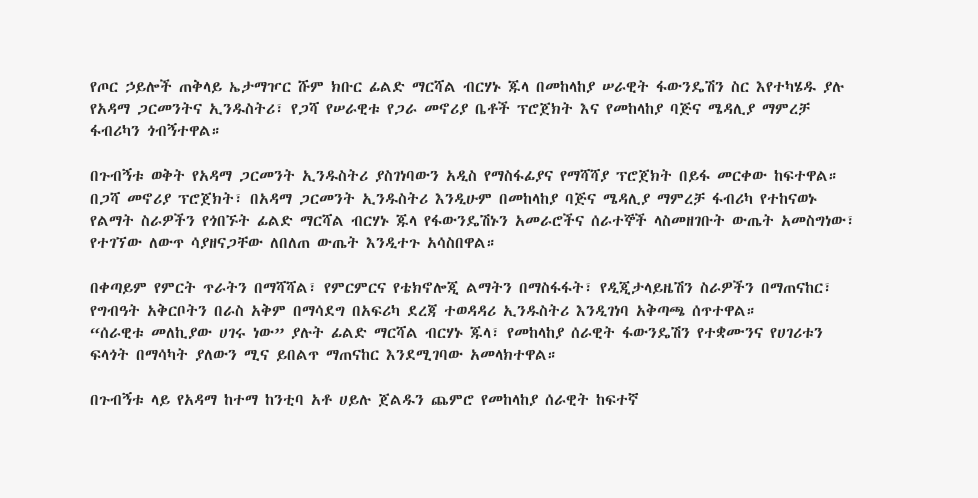የጦር ኃይሎች ጠቅላይ ኤታማዦር ሹም ክቡር ፊልድ ማርሻል ብርሃኑ ጁላ በመከላከያ ሠራዊት ፋውንዴሽን ስር እየተካሄዱ ያሉ የአዳማ ጋርመንትና ኢንዱስትሪ፣ የጋሻ የሠራዊቱ የጋራ መኖሪያ ቤቶች ፕሮጀክት እና የመከላከያ ባጅና ሜዳሊያ ማምረቻ ፋብሪካን ጎብኝተዋል።

በጉብኝቱ ወቅት የአዳማ ጋርመንት ኢንዱስትሪ ያስገነባውን አዲስ የማስፋፊያና የማሻሻያ ፕሮጀክት በይፋ መርቀው ከፍተዋል።
በጋሻ መኖሪያ ፕሮጀክት፣ በአዳማ ጋርመንት ኢንዱስትሪ እንዲሁም በመከላከያ ባጅና ሜዳሊያ ማምረቻ ፋብሪካ የተከናወኑ የልማት ስራዎችን የጎበኙት ፊልድ ማርሻል ብርሃኑ ጁላ የፋውንዴሽኑን አመራሮችና ሰራተኞች ላስመዘገቡት ውጤት አመስግነው፣ የተገኘው ለውጥ ሳያዘናጋቸው ለበለጠ ውጤት እንዲተጉ አሳስበዋል።

በቀጣይም የምርት ጥራትን በማሻሻል፣ የምርምርና የቴክኖሎጂ ልማትን በማስፋፋት፣ የዲጂታላይዜሽን ስራዎችን በማጠናከር፣ የግብዓት አቅርቦትን በራስ አቅም በማሳደግ በአፍሪካ ደረጃ ተወዳዳሪ ኢንዱስትሪ እንዲገነባ አቅጣጫ ሰጥተዋል።
“ሰራዊቱ መለኪያው ሀገሩ ነው” ያሉት ፊልድ ማርሻል ብርሃኑ ጁላ፣ የመከላከያ ሰራዊት ፋውንዴሽን የተቋሙንና የሀገሪቱን ፍላጎት በማሳካት ያለውን ሚና ይበልጥ ማጠናከር እንደሚገባው አመላክተዋል።

በጉብኝቱ ላይ የአዳማ ከተማ ከንቲባ አቶ ሀይሉ ጀልዱን ጨምሮ የመከላከያ ሰራዊት ከፍተኛ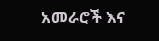አመራሮች እና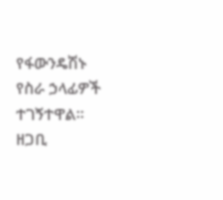የፋውንዴሽኑ የስራ ኃላፊዎች ተገኝተዋል።
ዘጋቢ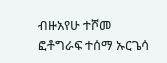ብዙአየሁ ተሾመ
ፎቶግራፍ ተሰማ ኡርጌሳ